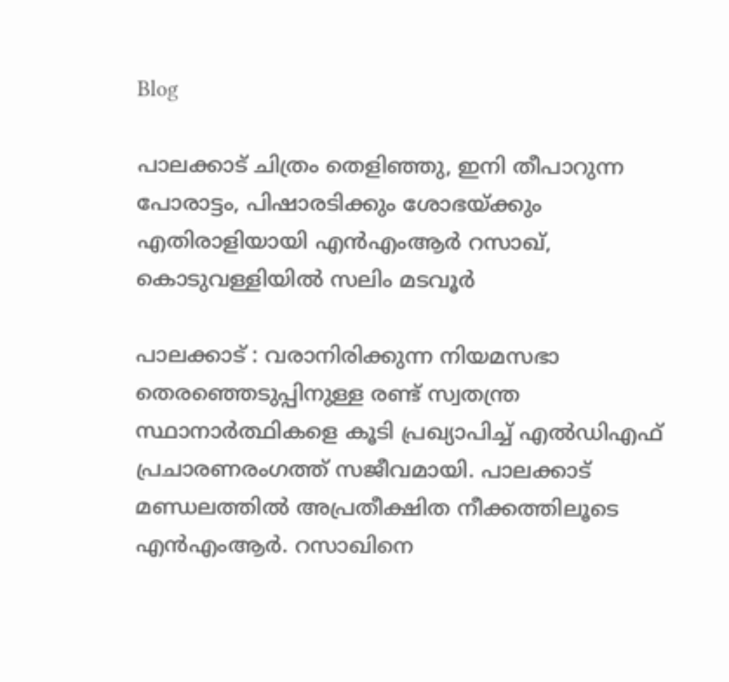Blog

പാലക്കാട് ചിത്രം തെളിഞ്ഞു, ഇനി തീപാറുന്ന പോരാട്ടം, പിഷാരടിക്കും ശോഭയ്ക്കും എതിരാളിയായി എൻഎംആർ റസാഖ്, കൊടുവള്ളിയിൽ സലിം മടവൂർ

പാലക്കാട് : വരാനിരിക്കുന്ന നിയമസഭാ തെരഞ്ഞെടുപ്പിനുള്ള രണ്ട് സ്വതന്ത്ര സ്ഥാനാര്‍ത്ഥികളെ കൂടി പ്രഖ്യാപിച്ച് എൽഡിഎഫ് പ്രചാരണരംഗത്ത് സജീവമായി. പാലക്കാട് മണ്ഡലത്തിൽ അപ്രതീക്ഷിത നീക്കത്തിലൂടെ എൻഎംആർ. റസാഖിനെ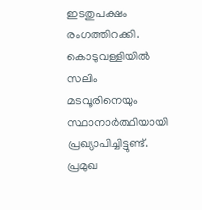ഇടതുപക്ഷം രംഗത്തിറക്കി. കൊടുവള്ളിയിൽ സലിം മടവൂരിനെയും സ്ഥാനാർത്ഥിയായി പ്രഖ്യാപിച്ചിട്ടുണ്ട്. പ്രമുഖ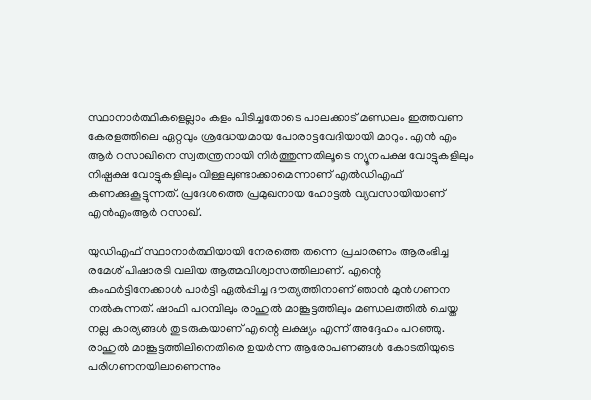സ്ഥാനാർത്ഥികളെല്ലാം കളം പിടിച്ചതോടെ പാലക്കാട് മണ്ഡലം ഇത്തവണ കേരളത്തിലെ ഏറ്റവും ശ്രദ്ധേയമായ പോരാട്ടവേദിയായി മാറും. എൻ എം ആർ റസാഖിനെ സ്വതന്ത്രനായി നിർത്തുന്നതിലൂടെ ന്യൂനപക്ഷ വോട്ടുകളിലും നിഷ്പക്ഷ വോട്ടുകളിലും വിള്ളലുണ്ടാക്കാമെന്നാണ് എൽഡിഎഫ് കണക്കുകൂട്ടുന്നത്. പ്രദേശത്തെ പ്രമുഖനായ ഹോട്ടൽ വ്യവസായിയാണ് എൻഎംആര്‍ റസാഖ്.

യുഡിഎഫ് സ്ഥാനാർത്ഥിയായി നേരത്തെ തന്നെ പ്രചാരണം ആരംഭിച്ച രമേശ് പിഷാരടി വലിയ ആത്മവിശ്വാസത്തിലാണ്. എന്റെ കംഫർട്ടിനേക്കാൾ പാർട്ടി ഏൽപ്പിച്ച ദൗത്യത്തിനാണ് ഞാൻ മുൻഗണന നൽകുന്നത്. ഷാഫി പറമ്പിലും രാഹുൽ മാങ്കൂട്ടത്തിലും മണ്ഡലത്തിൽ ചെയ്ത നല്ല കാര്യങ്ങൾ തുടരുകയാണ് എന്റെ ലക്ഷ്യം എന്ന് അദ്ദേഹം പറഞ്ഞു. രാഹുൽ മാങ്കൂട്ടത്തിലിനെതിരെ ഉയർന്ന ആരോപണങ്ങൾ കോടതിയുടെ പരിഗണനയിലാണെന്നും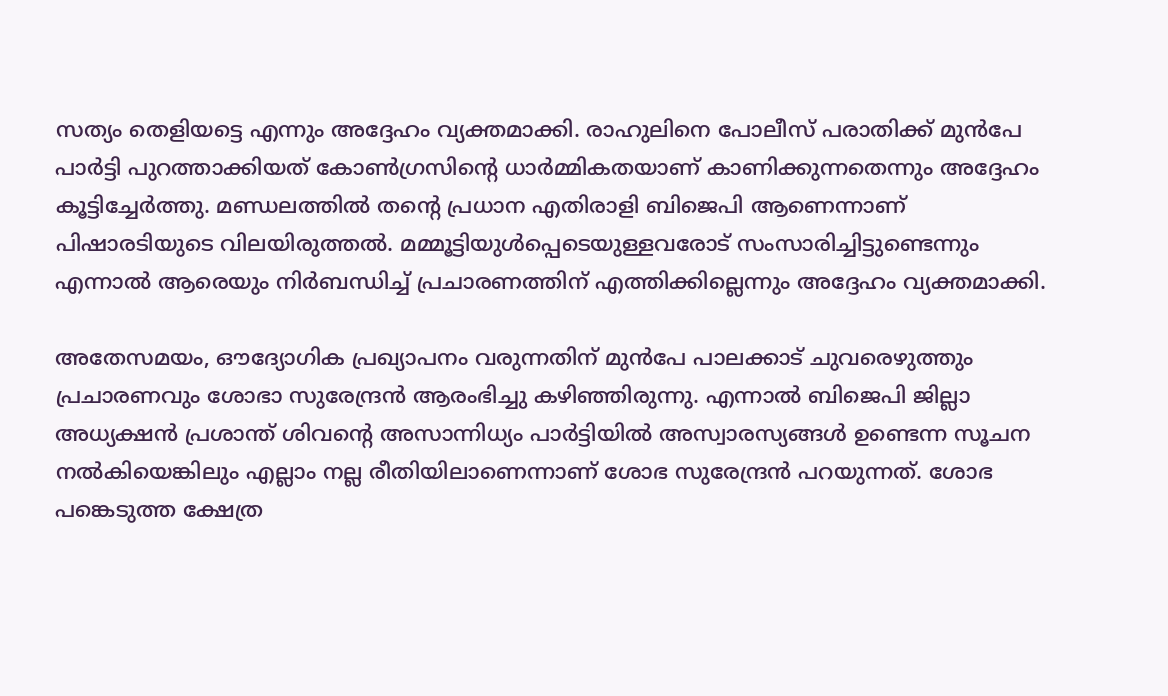സത്യം തെളിയട്ടെ എന്നും അദ്ദേഹം വ്യക്തമാക്കി. രാഹുലിനെ പോലീസ് പരാതിക്ക് മുൻപേ പാർട്ടി പുറത്താക്കിയത് കോൺഗ്രസിന്റെ ധാർമ്മികതയാണ് കാണിക്കുന്നതെന്നും അദ്ദേഹം കൂട്ടിച്ചേർത്തു. മണ്ഡലത്തിൽ തന്റെ പ്രധാന എതിരാളി ബിജെപി ആണെന്നാണ് പിഷാരടിയുടെ വിലയിരുത്തൽ. മമ്മൂട്ടിയുൾപ്പെടെയുള്ളവരോട് സംസാരിച്ചിട്ടുണ്ടെന്നും എന്നാൽ ആരെയും നിർബന്ധിച്ച് പ്രചാരണത്തിന് എത്തിക്കില്ലെന്നും അദ്ദേഹം വ്യക്തമാക്കി.

അതേസമയം, ഔദ്യോഗിക പ്രഖ്യാപനം വരുന്നതിന് മുൻപേ പാലക്കാട് ചുവരെഴുത്തും പ്രചാരണവും ശോഭാ സുരേന്ദ്രൻ ആരംഭിച്ചു കഴിഞ്ഞിരുന്നു. എന്നാൽ ബിജെപി ജില്ലാ അധ്യക്ഷൻ പ്രശാന്ത് ശിവന്റെ അസാന്നിധ്യം പാർട്ടിയിൽ അസ്വാരസ്യങ്ങൾ ഉണ്ടെന്ന സൂചന നൽകിയെങ്കിലും എല്ലാം നല്ല രീതിയിലാണെന്നാണ് ശോഭ സുരേന്ദ്രൻ പറയുന്നത്. ശോഭ പങ്കെടുത്ത ക്ഷേത്ര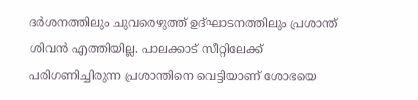ദർശനത്തിലും ചുവരെഴുത്ത് ഉദ്ഘാടനത്തിലും പ്രശാന്ത് ശിവൻ എത്തിയില്ല. പാലക്കാട് സീറ്റിലേക്ക് പരിഗണിച്ചിരുന്ന പ്രശാന്തിനെ വെട്ടിയാണ് ശോഭയെ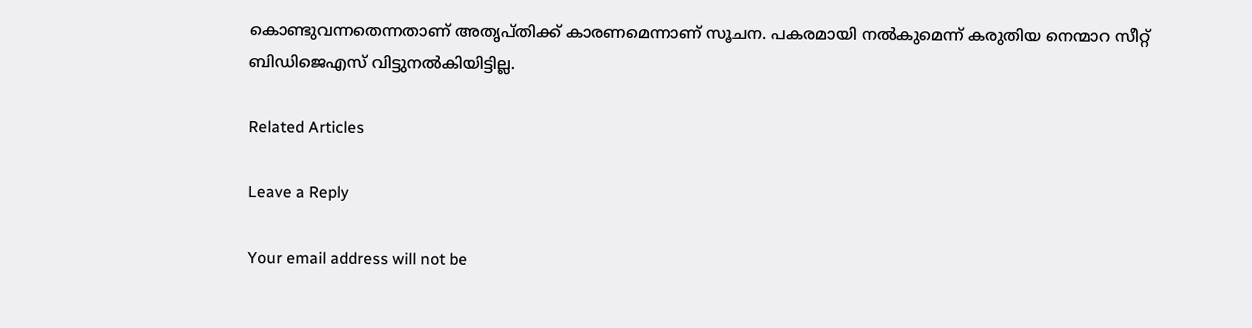കൊണ്ടുവന്നതെന്നതാണ് അതൃപ്തിക്ക് കാരണമെന്നാണ് സൂചന. പകരമായി നൽകുമെന്ന് കരുതിയ നെന്മാറ സീറ്റ് ബിഡിജെഎസ് വിട്ടുനൽകിയിട്ടില്ല.

Related Articles

Leave a Reply

Your email address will not be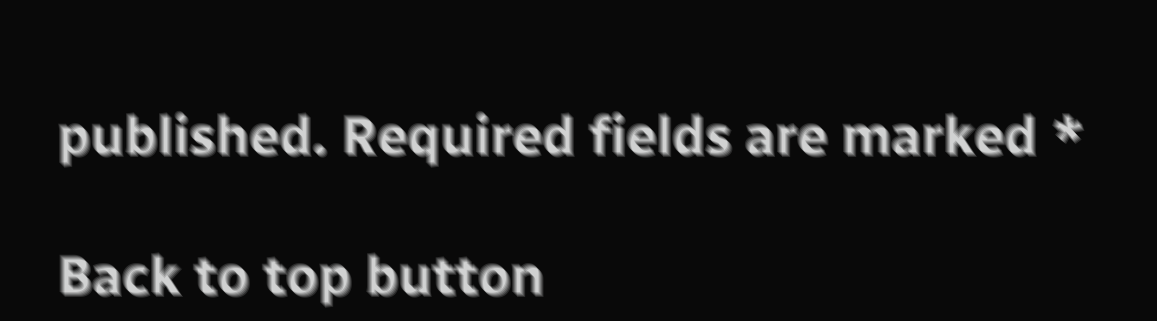published. Required fields are marked *

Back to top button